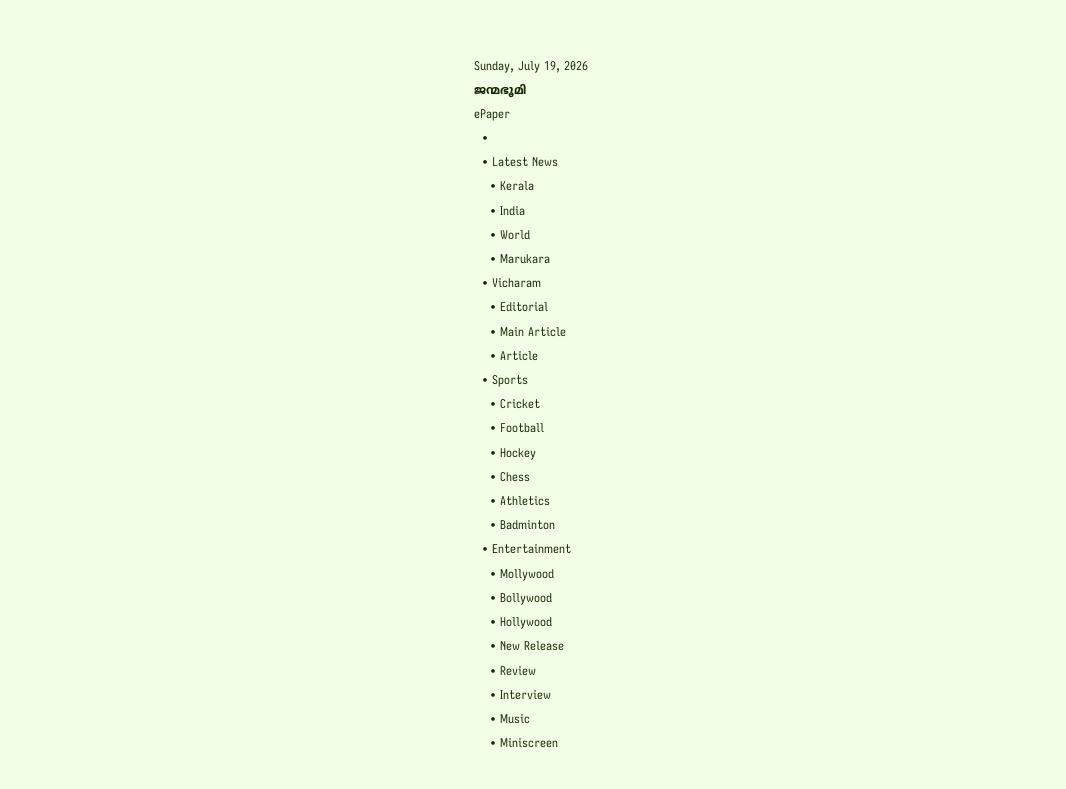Sunday, July 19, 2026
ജന്മഭൂമി
ePaper
  •
  • Latest News
    • Kerala
    • India
    • World
    • Marukara
  • Vicharam
    • Editorial
    • Main Article
    • Article
  • Sports
    • Cricket
    • Football
    • Hockey
    • Chess
    • Athletics
    • Badminton
  • Entertainment
    • Mollywood
    • Bollywood
    • Hollywood
    • New Release
    • Review
    • Interview
    • Music
    • Miniscreen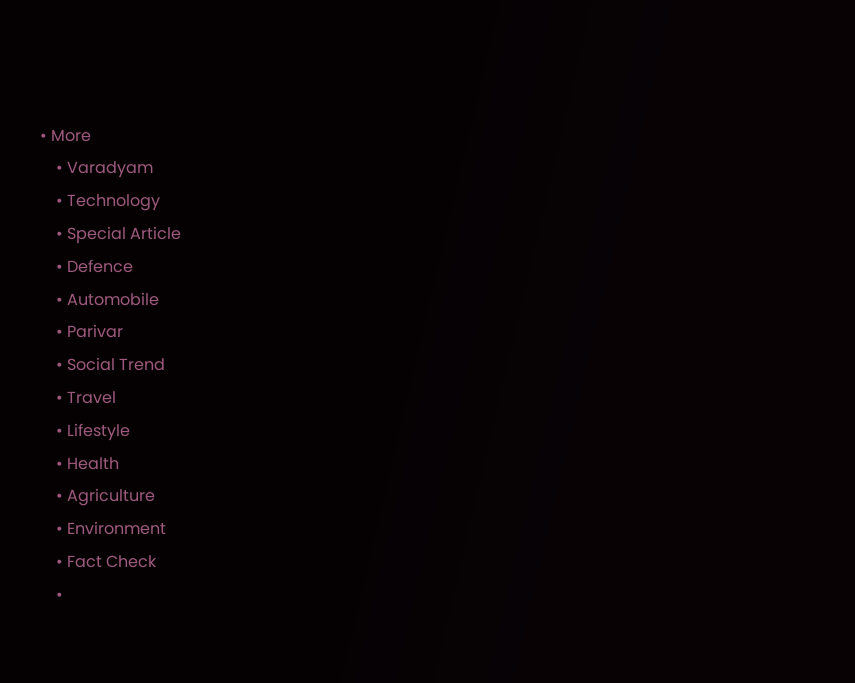• More
    • Varadyam
    • Technology
    • Special Article
    • Defence
    • Automobile
    • Parivar
    • Social Trend
    • Travel
    • Lifestyle
    • Health
    • Agriculture
    • Environment
    • Fact Check
    •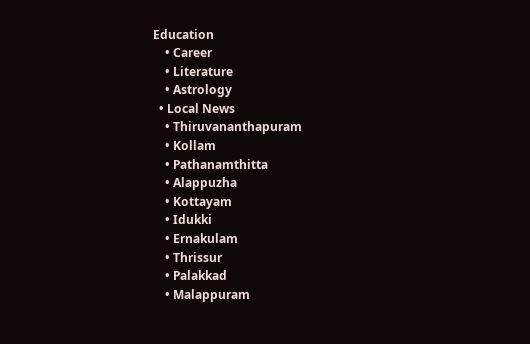Education
    • Career
    • Literature
    • Astrology
  • Local News
    • Thiruvananthapuram
    • Kollam
    • Pathanamthitta
    • Alappuzha
    • Kottayam
    • Idukki
    • Ernakulam
    • Thrissur
    • Palakkad
    • Malappuram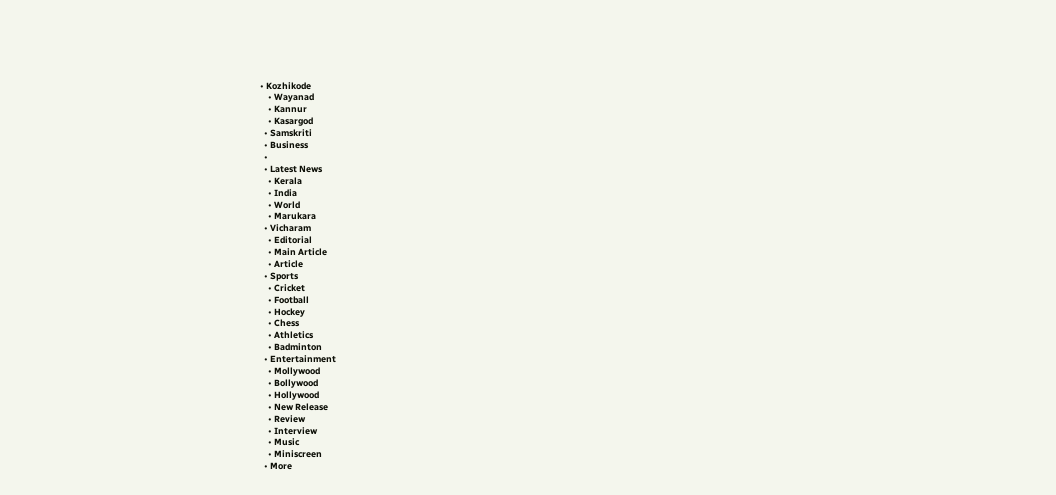• Kozhikode
    • Wayanad
    • Kannur
    • Kasargod
  • Samskriti
  • Business
  •
  • Latest News
    • Kerala
    • India
    • World
    • Marukara
  • Vicharam
    • Editorial
    • Main Article
    • Article
  • Sports
    • Cricket
    • Football
    • Hockey
    • Chess
    • Athletics
    • Badminton
  • Entertainment
    • Mollywood
    • Bollywood
    • Hollywood
    • New Release
    • Review
    • Interview
    • Music
    • Miniscreen
  • More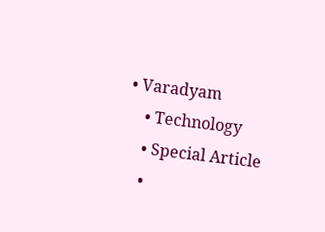• Varadyam
    • Technology
    • Special Article
    •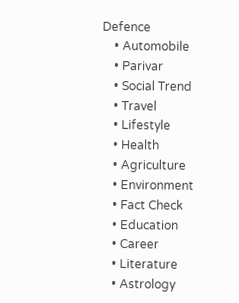Defence
    • Automobile
    • Parivar
    • Social Trend
    • Travel
    • Lifestyle
    • Health
    • Agriculture
    • Environment
    • Fact Check
    • Education
    • Career
    • Literature
    • Astrology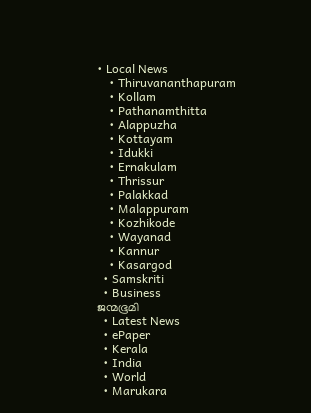• Local News
    • Thiruvananthapuram
    • Kollam
    • Pathanamthitta
    • Alappuzha
    • Kottayam
    • Idukki
    • Ernakulam
    • Thrissur
    • Palakkad
    • Malappuram
    • Kozhikode
    • Wayanad
    • Kannur
    • Kasargod
  • Samskriti
  • Business
ജന്മഭൂമി
  • Latest News
  • ePaper
  • Kerala
  • India
  • World
  • Marukara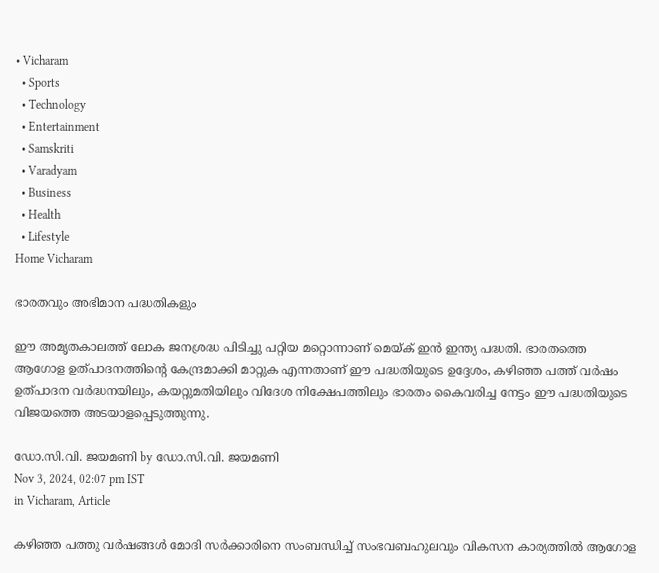• Vicharam
  • Sports
  • Technology
  • Entertainment
  • Samskriti
  • Varadyam
  • Business
  • Health
  • Lifestyle
Home Vicharam

ഭാരതവും അഭിമാന പദ്ധതികളും

ഈ അമൃതകാലത്ത് ലോക ജനശ്രദ്ധ പിടിച്ചു പറ്റിയ മറ്റൊന്നാണ് മെയ്‌ക് ഇന്‍ ഇന്ത്യ പദ്ധതി. ഭാരതത്തെ ആഗോള ഉത്പാദനത്തിന്റെ കേന്ദ്രമാക്കി മാറ്റുക എന്നതാണ് ഈ പദ്ധതിയുടെ ഉദ്ദേശം, കഴിഞ്ഞ പത്ത് വര്‍ഷം ഉത്പാദന വര്‍ദ്ധനയിലും, കയറ്റുമതിയിലും വിദേശ നിക്ഷേപത്തിലും ഭാരതം കൈവരിച്ച നേട്ടം ഈ പദ്ധതിയുടെ വിജയത്തെ അടയാളപ്പെടുത്തുന്നു.

ഡോ.സി.വി. ജയമണി by ഡോ.സി.വി. ജയമണി
Nov 3, 2024, 02:07 pm IST
in Vicharam, Article

കഴിഞ്ഞ പത്തു വര്‍ഷങ്ങള്‍ മോദി സര്‍ക്കാരിനെ സംബന്ധിച്ച് സംഭവബഹുലവും വികസന കാര്യത്തില്‍ ആഗോള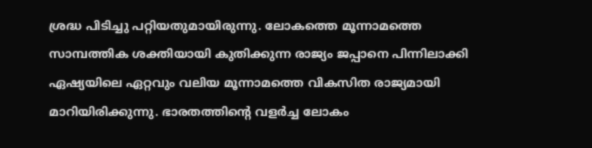ശ്രദ്ധ പിടിച്ചു പറ്റിയതുമായിരുന്നു. ലോകത്തെ മൂന്നാമത്തെ സാമ്പത്തിക ശക്തിയായി കുതിക്കുന്ന രാജ്യം ജപ്പാനെ പിന്നിലാക്കി ഏഷ്യയിലെ ഏറ്റവും വലിയ മൂന്നാമത്തെ വികസിത രാജ്യമായി മാറിയിരിക്കുന്നു. ഭാരതത്തിന്റെ വളര്‍ച്ച ലോകം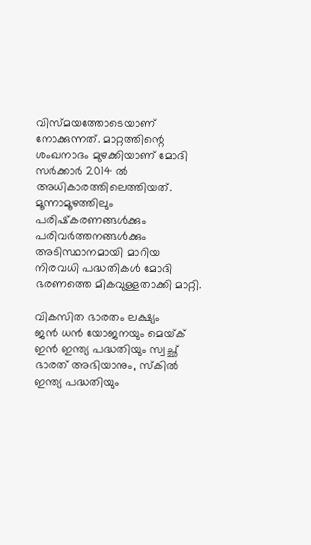വിസ്മയത്തോടെയാണ് നോക്കുന്നത്. മാറ്റത്തിന്റെ ശംഖനാദം മുഴക്കിയാണ് മോദി സര്‍ക്കാര്‍ 2014 ല്‍ അധികാരത്തിലെത്തിയത്. മൂന്നാമൂഴത്തിലും പരിഷ്‌കരണങ്ങള്‍ക്കും പരിവര്‍ത്തനങ്ങള്‍ക്കും അടിസ്ഥാനമായി മാറിയ നിരവധി പദ്ധതികള്‍ മോദി ഭരണത്തെ മികവുള്ളതാക്കി മാറ്റി.

വികസിത ഭാരതം ലക്ഷ്യം
ജന്‍ ധന്‍ യോജനയും മെയ്‌ക് ഇന്‍ ഇന്ത്യ പദ്ധതിയും സ്വച്ഛ് ഭാരത് അഭിയാനും, സ്‌കില്‍ ഇന്ത്യ പദ്ധതിയും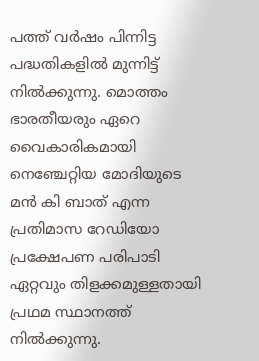പത്ത് വര്‍ഷം പിന്നിട്ട പദ്ധതികളില്‍ മുന്നിട്ട് നില്‍ക്കുന്നു. മൊത്തം ഭാരതീയരും ഏറെ വൈകാരികമായി നെഞ്ചേറ്റിയ മോദിയുടെ മന്‍ കി ബാത് എന്ന പ്രതിമാസ റേഡിയോ പ്രക്ഷേപണ പരിപാടി ഏറ്റവും തിളക്കമുള്ളതായി പ്രഥമ സ്ഥാനത്ത് നില്‍ക്കുന്നു.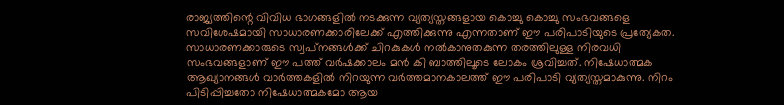രാജ്യത്തിന്റെ വിവിധ ഭാഗങ്ങളില്‍ നടക്കുന്ന വ്യത്യസ്തങ്ങളായ കൊച്ചു കൊച്ചു സംഭവങ്ങളെ സവിശേഷമായി സാധാരണക്കാരിലേക്ക് എത്തിക്കുന്നു എന്നതാണ് ഈ പരിപാടിയുടെ പ്രത്യേകത. സാധാരണക്കാരുടെ സ്വപ്‌നങ്ങള്‍ക്ക് ചിറകുകള്‍ നല്‍കാനുതകുന്ന തരത്തിലുള്ള നിരവധി സംഭവങ്ങളാണ് ഈ പത്ത് വര്‍ഷക്കാലം മന്‍ കി ബാത്തിലൂടെ ലോകം ശ്രവിച്ചത്. നിഷേധാത്മക ആഖ്യാനങ്ങള്‍ വാര്‍ത്തകളില്‍ നിറയുന്ന വര്‍ത്തമാനകാലത്ത് ഈ പരിപാടി വ്യത്യസ്തമാകുന്നു. നിറം പിടിപ്പിച്ചതോ നിഷേധാത്മകമോ ആയ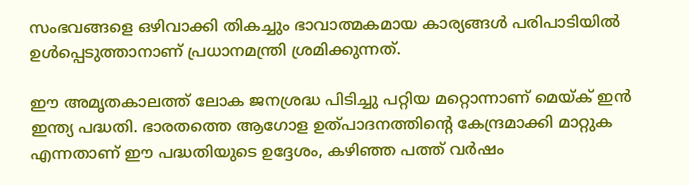സംഭവങ്ങളെ ഒഴിവാക്കി തികച്ചും ഭാവാത്മകമായ കാര്യങ്ങള്‍ പരിപാടിയില്‍ ഉള്‍പ്പെടുത്താനാണ് പ്രധാനമന്ത്രി ശ്രമിക്കുന്നത്.

ഈ അമൃതകാലത്ത് ലോക ജനശ്രദ്ധ പിടിച്ചു പറ്റിയ മറ്റൊന്നാണ് മെയ്‌ക് ഇന്‍ ഇന്ത്യ പദ്ധതി. ഭാരതത്തെ ആഗോള ഉത്പാദനത്തിന്റെ കേന്ദ്രമാക്കി മാറ്റുക എന്നതാണ് ഈ പദ്ധതിയുടെ ഉദ്ദേശം, കഴിഞ്ഞ പത്ത് വര്‍ഷം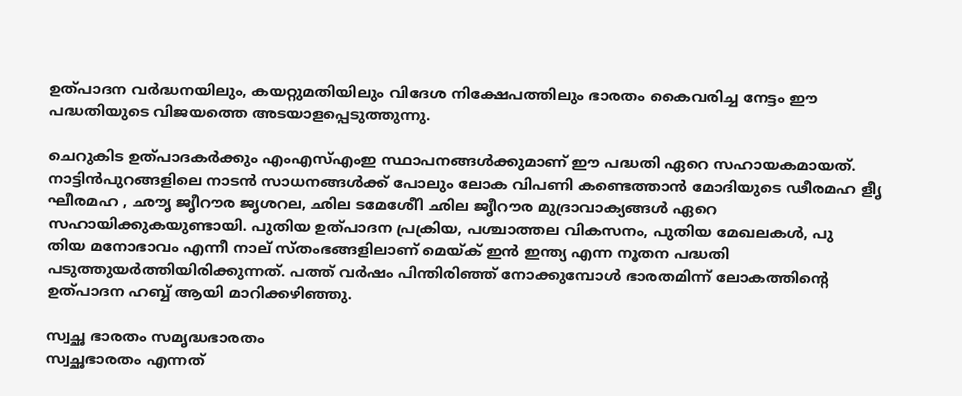ഉത്പാദന വര്‍ദ്ധനയിലും, കയറ്റുമതിയിലും വിദേശ നിക്ഷേപത്തിലും ഭാരതം കൈവരിച്ച നേട്ടം ഈ പദ്ധതിയുടെ വിജയത്തെ അടയാളപ്പെടുത്തുന്നു.

ചെറുകിട ഉത്പാദകര്‍ക്കും എംഎസ്എംഇ സ്ഥാപനങ്ങള്‍ക്കുമാണ് ഈ പദ്ധതി ഏറെ സഹായകമായത്. നാട്ടിന്‍പുറങ്ങളിലെ നാടന്‍ സാധനങ്ങള്‍ക്ക് പോലും ലോക വിപണി കണ്ടെത്താന്‍ മോദിയുടെ ഢീരമഹ ളീൃ ഘീരമഹ , ഛൗൃ ജൃീറൗര ജൃശറല, ഛില ടമേശേീി ഛില ജൃീറൗര മുദ്രാവാക്യങ്ങള്‍ ഏറെ സഹായിക്കുകയുണ്ടായി. പുതിയ ഉത്പാദന പ്രക്രിയ, പശ്ചാത്തല വികസനം, പുതിയ മേഖലകള്‍, പു
തിയ മനോഭാവം എന്നീ നാല് സ്തംഭങ്ങളിലാണ് മെയ്‌ക് ഇന്‍ ഇന്ത്യ എന്ന നൂതന പദ്ധതി പടുത്തുയര്‍ത്തിയിരിക്കുന്നത്. പത്ത് വര്‍ഷം പിന്തിരിഞ്ഞ് നോക്കുമ്പോള്‍ ഭാരതമിന്ന് ലോകത്തിന്റെ ഉത്പാദന ഹബ്ബ് ആയി മാറിക്കഴിഞ്ഞു.

സ്വച്ഛ ഭാരതം സമൃദ്ധഭാരതം
സ്വച്ഛഭാരതം എന്നത്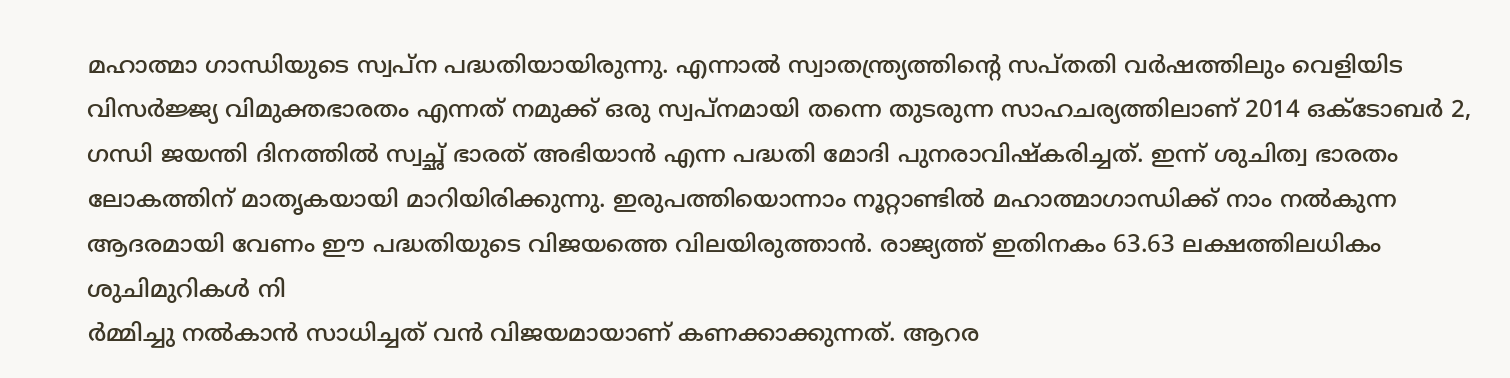മഹാത്മാ ഗാന്ധിയുടെ സ്വപ്‌ന പദ്ധതിയായിരുന്നു. എന്നാല്‍ സ്വാതന്ത്ര്യത്തിന്റെ സപ്തതി വര്‍ഷത്തിലും വെളിയിട വിസര്‍ജ്ജ്യ വിമുക്തഭാരതം എന്നത് നമുക്ക് ഒരു സ്വപ്‌നമായി തന്നെ തുടരുന്ന സാഹചര്യത്തിലാണ് 2014 ഒക്ടോബര്‍ 2, ഗന്ധി ജയന്തി ദിനത്തില്‍ സ്വച്ഛ് ഭാരത് അഭിയാന്‍ എന്ന പദ്ധതി മോദി പുനരാവിഷ്‌കരിച്ചത്. ഇന്ന് ശുചിത്വ ഭാരതം ലോകത്തിന് മാതൃകയായി മാറിയിരിക്കുന്നു. ഇരുപത്തിയൊന്നാം നൂറ്റാണ്ടില്‍ മഹാത്മാഗാന്ധിക്ക് നാം നല്‍കുന്ന ആദരമായി വേണം ഈ പദ്ധതിയുടെ വിജയത്തെ വിലയിരുത്താന്‍. രാജ്യത്ത് ഇതിനകം 63.63 ലക്ഷത്തിലധികം ശുചിമുറികള്‍ നി
ര്‍മ്മിച്ചു നല്‍കാന്‍ സാധിച്ചത് വന്‍ വിജയമായാണ് കണക്കാക്കുന്നത്. ആറര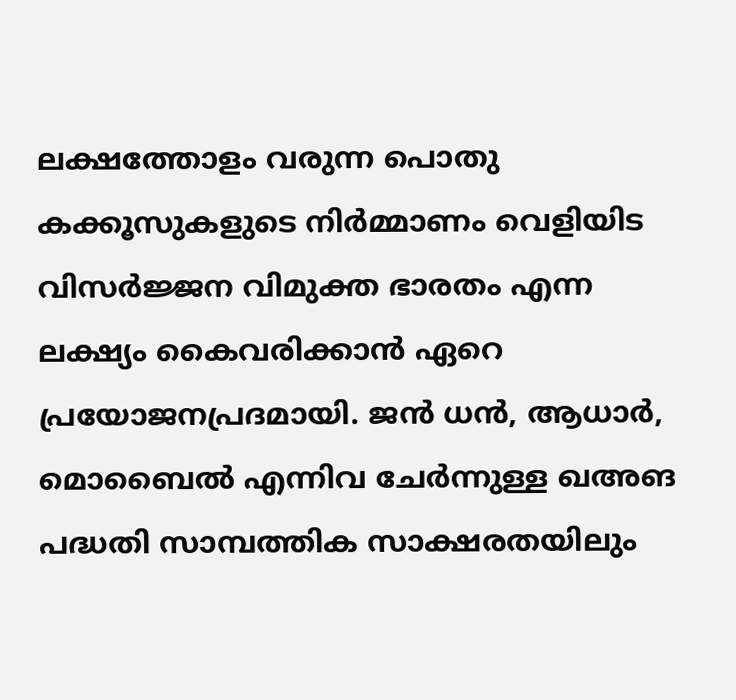ലക്ഷത്തോളം വരുന്ന പൊതു കക്കൂസുകളുടെ നിര്‍മ്മാണം വെളിയിട വിസര്‍ജ്ജന വിമുക്ത ഭാരതം എന്ന ലക്ഷ്യം കൈവരിക്കാന്‍ ഏറെ പ്രയോജനപ്രദമായി. ജന്‍ ധന്‍, ആധാര്‍, മൊബൈല്‍ എന്നിവ ചേര്‍ന്നുള്ള ഖഅങ പദ്ധതി സാമ്പത്തിക സാക്ഷരതയിലും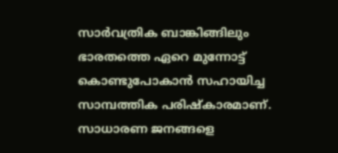സാര്‍വത്രിക ബാങ്കിങ്ങിലും ഭാരതത്തെ ഏറെ മുന്നോട്ട് കൊണ്ടുപോകാന്‍ സഹായിച്ച സാമ്പത്തിക പരിഷ്‌കാരമാണ്. സാധാരണ ജനങ്ങളെ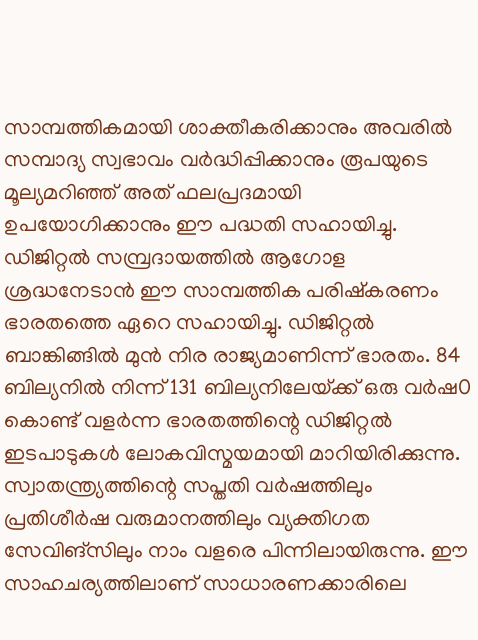സാമ്പത്തികമായി ശാക്തീകരിക്കാനും അവരില്‍ സമ്പാദ്യ സ്വഭാവം വര്‍ദ്ധിപ്പിക്കാനും രൂപയുടെ മൂല്യമറിഞ്ഞ് അത് ഫലപ്രദമായി ഉപയോഗിക്കാനും ഈ പദ്ധതി സഹായിച്ചു. ഡിജിറ്റല്‍ സമ്പ്രദായത്തില്‍ ആഗോള ശ്രദ്ധനേടാന്‍ ഈ സാമ്പത്തിക പരിഷ്‌കരണം ഭാരതത്തെ ഏറെ സഹായിച്ചു. ഡിജിറ്റല്‍ ബാങ്കിങ്ങില്‍ മുന്‍ നിര രാജ്യമാണിന്ന് ഭാരതം. 84 ബില്യനില്‍ നിന്ന് 131 ബില്യനിലേയ്‌ക്ക് ഒരു വര്‍ഷ0 കൊണ്ട് വളര്‍ന്ന ഭാരതത്തിന്റെ ഡിജിറ്റല്‍ ഇടപാടുകള്‍ ലോകവിസ്മയമായി മാറിയിരിക്കുന്നു. സ്വാതന്ത്ര്യത്തിന്റെ സപ്തതി വര്‍ഷത്തിലും പ്രതിശീര്‍ഷ വരുമാനത്തിലും വ്യക്തിഗത സേവിങ്‌സിലും നാം വളരെ പിന്നിലായിരുന്നു. ഈ സാഹചര്യത്തിലാണ് സാധാരണക്കാരിലെ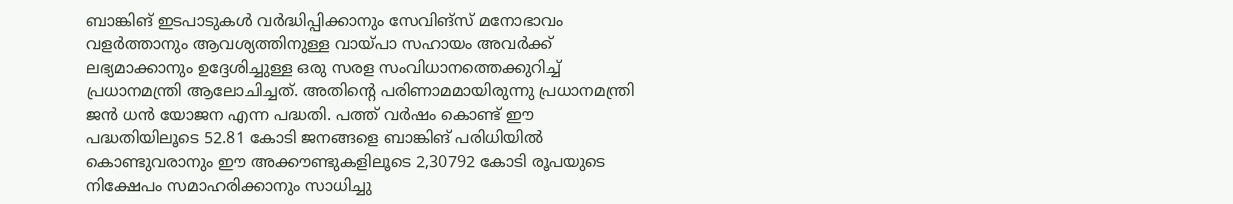ബാങ്കിങ് ഇടപാടുകള്‍ വര്‍ദ്ധിപ്പിക്കാനും സേവിങ്‌സ് മനോഭാവം വളര്‍ത്താനും ആവശ്യത്തിനുള്ള വായ്‌പാ സഹായം അവര്‍ക്ക് ലഭ്യമാക്കാനും ഉദ്ദേശിച്ചുള്ള ഒരു സരള സംവിധാനത്തെക്കുറിച്ച് പ്രധാനമന്ത്രി ആലോചിച്ചത്. അതിന്റെ പരിണാമമായിരുന്നു പ്രധാനമന്ത്രി ജന്‍ ധന്‍ യോജന എന്ന പദ്ധതി. പത്ത് വര്‍ഷം കൊണ്ട് ഈ പദ്ധതിയിലൂടെ 52.81 കോടി ജനങ്ങളെ ബാങ്കിങ് പരിധിയില്‍ കൊണ്ടുവരാനും ഈ അക്കൗണ്ടുകളിലൂടെ 2,30792 കോടി രൂപയുടെ നിക്ഷേപം സമാഹരിക്കാനും സാധിച്ചു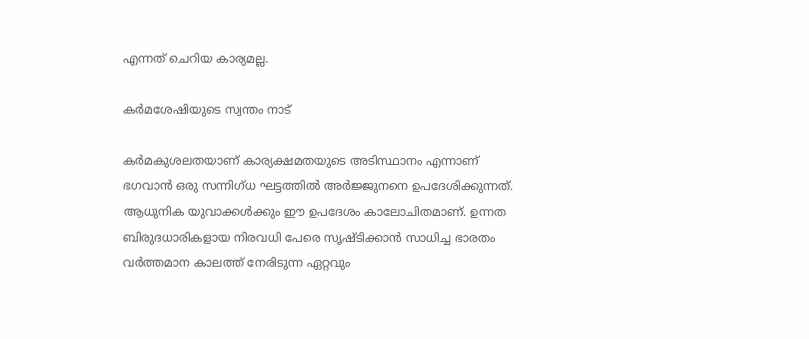എന്നത് ചെറിയ കാര്യമല്ല.

കര്‍മശേഷിയുടെ സ്വന്തം നാട്

കര്‍മകുശലതയാണ് കാര്യക്ഷമതയുടെ അടിസ്ഥാനം എന്നാണ് ഭഗവാന്‍ ഒരു സന്നിഗ്ധ ഘട്ടത്തില്‍ അര്‍ജ്ജുനനെ ഉപദേശിക്കുന്നത്. ആധുനിക യുവാക്കള്‍ക്കും ഈ ഉപദേശം കാലോചിതമാണ്. ഉന്നത ബിരുദധാരികളായ നിരവധി പേരെ സൃഷ്ടിക്കാന്‍ സാധിച്ച ഭാരതം വര്‍ത്തമാന കാലത്ത് നേരിടുന്ന ഏറ്റവും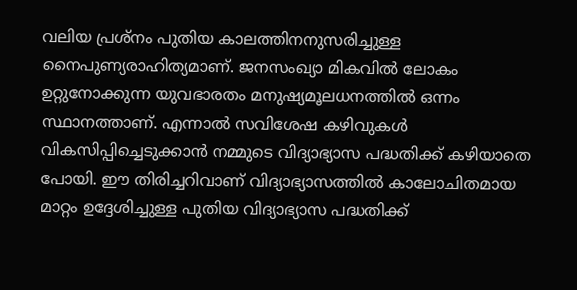വലിയ പ്രശ്‌നം പുതിയ കാലത്തിനനുസരിച്ചുള്ള നൈപുണ്യരാഹിത്യമാണ്. ജനസംഖ്യാ മികവില്‍ ലോകം ഉറ്റുനോക്കുന്ന യുവഭാരതം മനുഷ്യമൂലധനത്തില്‍ ഒന്നം സ്ഥാനത്താണ്. എന്നാല്‍ സവിശേഷ കഴിവുകള്‍ വികസിപ്പിച്ചെടുക്കാന്‍ നമ്മുടെ വിദ്യാഭ്യാസ പദ്ധതിക്ക് കഴിയാതെ പോയി. ഈ തിരിച്ചറിവാണ് വിദ്യാഭ്യാസത്തില്‍ കാലോചിതമായ മാറ്റം ഉദ്ദേശിച്ചുള്ള പുതിയ വിദ്യാഭ്യാസ പദ്ധതിക്ക്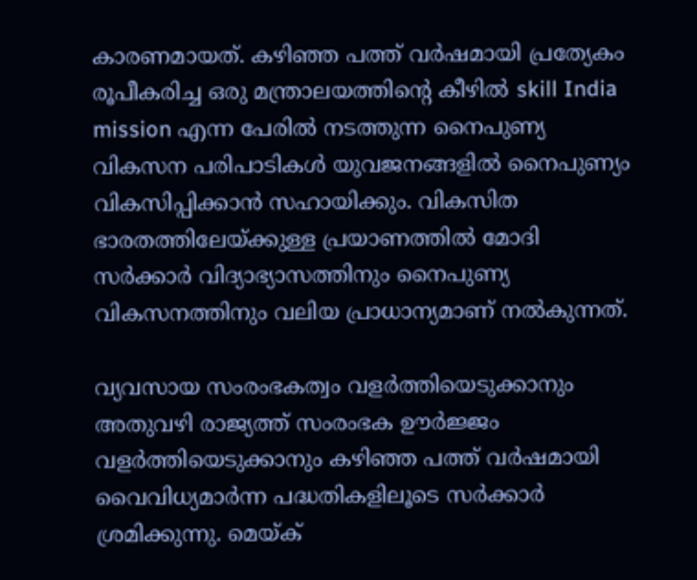കാരണമായത്. കഴിഞ്ഞ പത്ത് വര്‍ഷമായി പ്രത്യേകം രൂപീകരിച്ച ഒരു മന്ത്രാലയത്തിന്റെ കീഴില്‍ skill India mission എന്ന പേരില്‍ നടത്തുന്ന നൈപുണ്യ വികസന പരിപാടികള്‍ യുവജനങ്ങളില്‍ നൈപുണ്യം വികസിപ്പിക്കാന്‍ സഹായിക്കും. വികസിത ഭാരതത്തിലേയ്‌ക്കുള്ള പ്രയാണത്തില്‍ മോദി സര്‍ക്കാര്‍ വിദ്യാഭ്യാസത്തിനും നൈപുണ്യ വികസനത്തിനും വലിയ പ്രാധാന്യമാണ് നല്‍കുന്നത്.

വ്യവസായ സംരംഭകത്വം വളര്‍ത്തിയെടുക്കാനും അതുവഴി രാജ്യത്ത് സംരംഭക ഊര്‍ജ്ജം വളര്‍ത്തിയെടുക്കാനും കഴിഞ്ഞ പത്ത് വര്‍ഷമായി വൈവിധ്യമാര്‍ന്ന പദ്ധതികളിലൂടെ സര്‍ക്കാര്‍ ശ്രമിക്കുന്നു. മെയ്‌ക്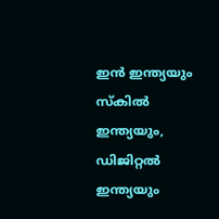ഇന്‍ ഇന്ത്യയും സ്‌കില്‍ ഇന്ത്യയും, ഡിജിറ്റല്‍ ഇന്ത്യയും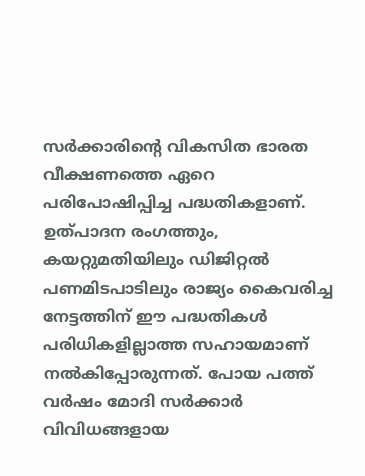സര്‍ക്കാരിന്റെ വികസിത ഭാരത വീക്ഷണത്തെ ഏറെ പരിപോഷിപ്പിച്ച പദ്ധതികളാണ്. ഉത്പാദന രംഗത്തും, കയറ്റുമതിയിലും ഡിജിറ്റല്‍ പണമിടപാടിലും രാജ്യം കൈവരിച്ച നേട്ടത്തിന് ഈ പദ്ധതികള്‍ പരിധികളില്ലാത്ത സഹായമാണ് നല്‍കിപ്പോരുന്നത്. പോയ പത്ത് വര്‍ഷം മോദി സര്‍ക്കാര്‍ വിവിധങ്ങളായ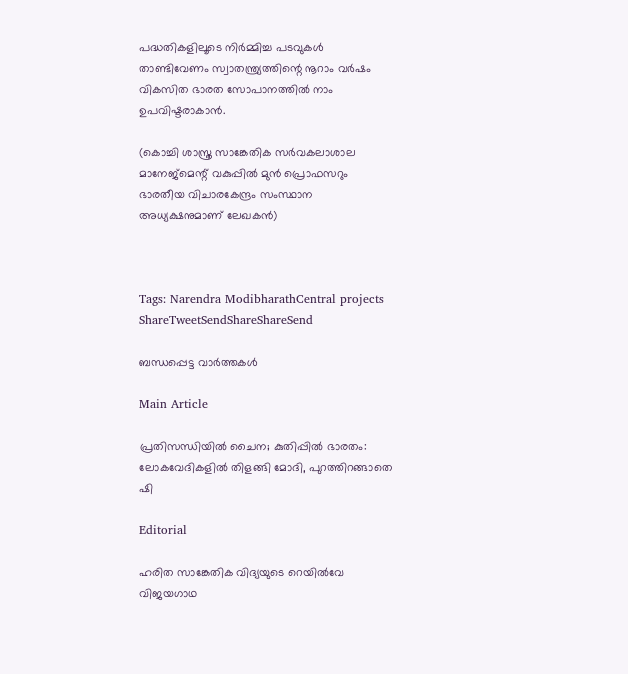പദ്ധതികളിലൂടെ നിര്‍മ്മിച്ച പടവുകള്‍ താണ്ടിവേണം സ്വാതന്ത്ര്യത്തിന്റെ നൂറാം വര്‍ഷം വികസിത ഭാരത സോപാനത്തില്‍ നാം ഉപവിഷ്ടരാകാന്‍.

(കൊച്ചി ശാസ്ത്ര സാങ്കേതിക സര്‍വകലാശാല മാനേജ്‌മെന്റ് വകുപ്പില്‍ മുന്‍ പ്രൊഫസറും ഭാരതീയ വിചാരകേന്ദ്രം സംസ്ഥാന അധ്യക്ഷനുമാണ് ലേഖകന്‍)



Tags: Narendra ModibharathCentral projects
ShareTweetSendShareShareSend

ബന്ധപ്പെട്ട വാര്‍ത്തകള്‍

Main Article

പ്രതിസന്ധിയില്‍ ചൈന; കുതിപ്പില്‍ ഭാരതം: ലോകവേദികളില്‍ തിളങ്ങി മോദി, പുറത്തിറങ്ങാതെ ഷി

Editorial

ഹരിത സാങ്കേതിക വിദ്യയുടെ റെയില്‍വേ വിജയഗാഥ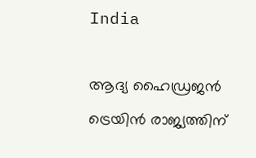India

ആദ്യ ഹൈഡ്രജൻ ട്രെയിൻ രാജ്യത്തിന്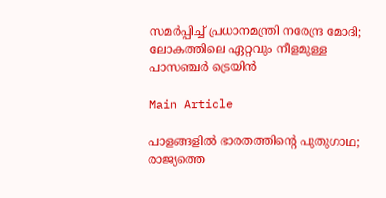സമർപ്പിച്ച് പ്രധാനമന്ത്രി നരേന്ദ്ര മോദി; ലോകത്തിലെ ഏറ്റവും നീളമുള്ള പാസഞ്ചർ ട്രെയിൻ

Main Article

പാളങ്ങളില്‍ ഭാരതത്തിന്റെ പുതുഗാഥ; രാജ്യത്തെ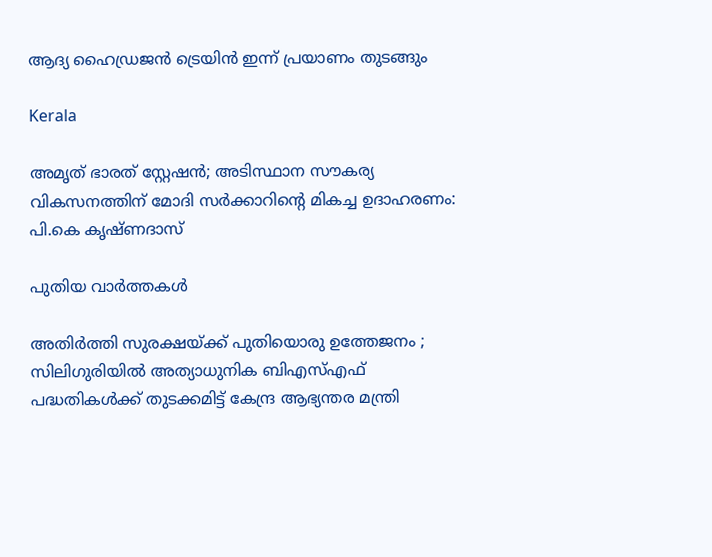ആദ്യ ഹൈഡ്രജന്‍ ട്രെയിന്‍ ഇന്ന് പ്രയാണം തുടങ്ങും

Kerala

അമൃത് ഭാരത് സ്റ്റേഷൻ; അടിസ്ഥാന സൗകര്യ വികസനത്തിന് മോദി സർക്കാറിന്റെ മികച്ച ഉദാഹരണം: പി.കെ കൃഷ്ണദാസ്

പുതിയ വാര്‍ത്തകള്‍

അതിർത്തി സുരക്ഷയ്‌ക്ക് പുതിയൊരു ഉത്തേജനം ; സിലിഗുരിയിൽ അത്യാധുനിക ബിഎസ്എഫ് പദ്ധതികൾക്ക് തുടക്കമിട്ട് കേന്ദ്ര ആഭ്യന്തര മന്ത്രി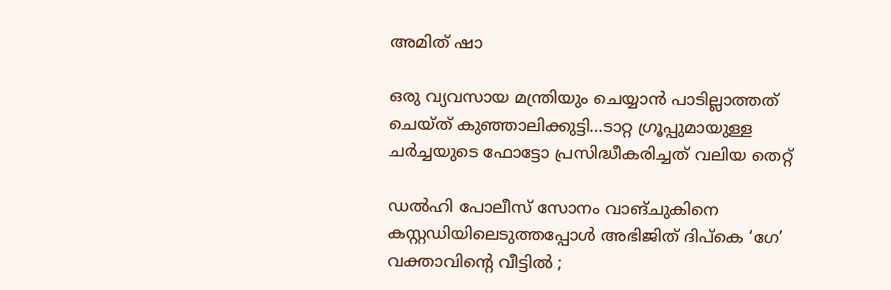അമിത് ഷാ

ഒരു വ്യവസായ മന്ത്രിയും ചെയ്യാന്‍ പാടില്ലാത്തത് ചെയ്ത് കുഞ്ഞാലിക്കുട്ടി…ടാറ്റ ഗ്രൂപ്പുമായുള്ള ചര്‍ച്ചയുടെ ഫോട്ടോ പ്രസിദ്ധീകരിച്ചത് വലിയ തെറ്റ്

ഡൽഹി പോലീസ് സോനം വാങ്ചുകിനെ കസ്റ്റഡിയിലെടുത്തപ്പോൾ അഭിജിത് ദിപ്കെ ‘ഗേ’ വക്താവിന്റെ വീട്ടിൽ ;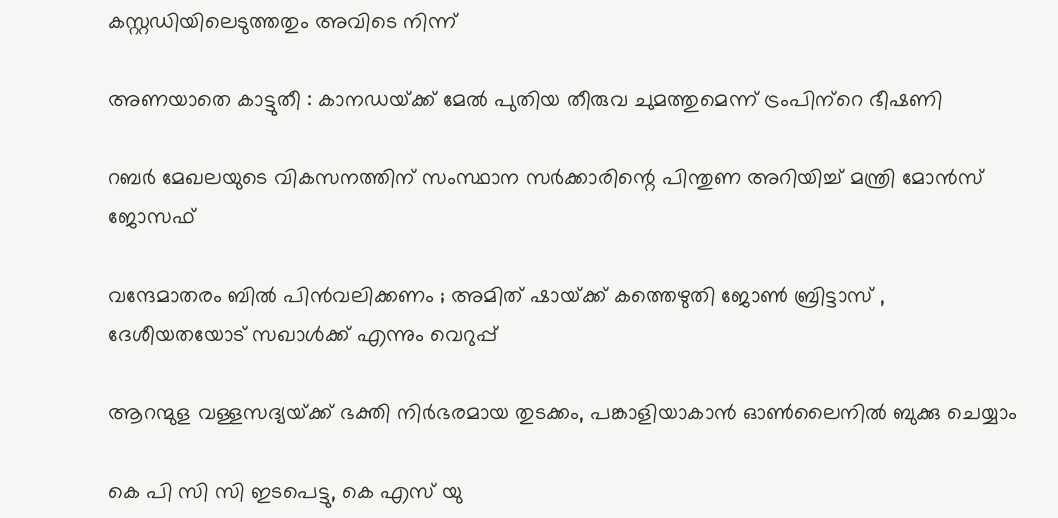കസ്റ്റഡിയിലെടുത്തതും അവിടെ നിന്ന്

അണയാതെ കാട്ടുതീ : കാനഡയ്‌ക്ക് മേല്‍ പുതിയ തീരുവ ചുമത്തുമെന്ന് ട്രംപിന്‌റെ ഭീഷണി

റബര്‍ മേഖലയുടെ വികസനത്തിന് സംസ്ഥാന സര്‍ക്കാരിന്റെ പിന്തുണ അറിയിച്ച് മന്ത്രി മോന്‍സ് ജോസഫ്

വന്ദേമാതരം ബിൽ പിൻവലിക്കണം ; അമിത് ഷായ്‌ക്ക് കത്തെഴുതി ജോൺ ബ്രിട്ടാസ് , ദേശീയതയോട് സഖാൾക്ക് എന്നും വെറുപ്പ്

ആറന്മുള വള്ളസദ്യയ്‌ക്ക് ഭക്തി നിര്‍ഭരമായ തുടക്കം, പങ്കാളിയാകാന്‍ ഓണ്‍ലൈനില്‍ ബുക്കു ചെയ്യാം

കെ പി സി സി ഇടപെട്ടു, കെ എസ് യു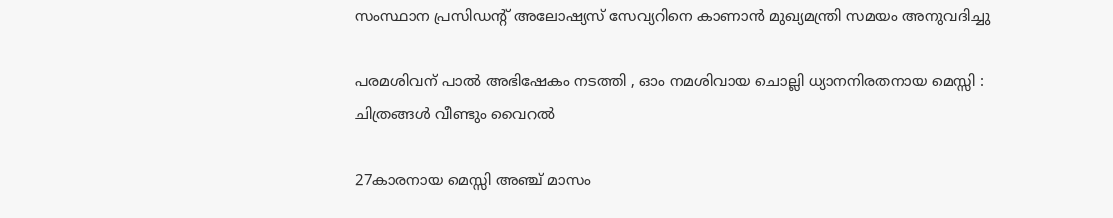സംസ്ഥാന പ്രസിഡന്റ് അലോഷ്യസ് സേവ്യറിനെ കാണാന്‍ മുഖ്യമന്ത്രി സമയം അനുവദിച്ചു

പരമശിവന് പാൽ അഭിഷേകം നടത്തി , ഓം നമശിവായ ചൊല്ലി ധ്യാനനിരതനായ മെസ്സി : ചിത്രങ്ങൾ വീണ്ടും വൈറൽ

27കാരനായ മെസ്സി അഞ്ച് മാസം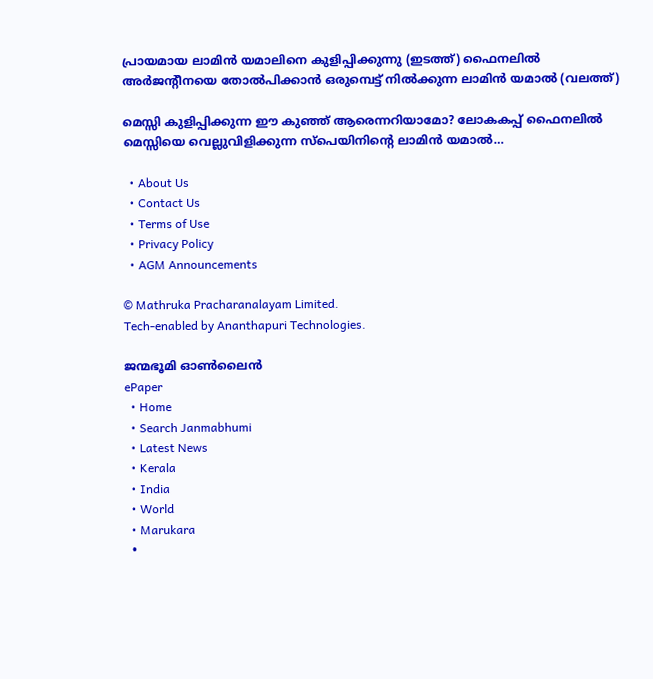പ്രായമായ ലാമിന്‍ യമാലിനെ കുളിപ്പിക്കുന്നു (ഇടത്ത്) ഫൈനലില്‍ അര്‍ജന്‍റീനയെ തോല്‍പിക്കാന്‍ ഒരുമ്പെട്ട് നില്‍ക്കുന്ന ലാമിന്‍ യമാല്‍ (വലത്ത്)

മെസ്സി കുളിപ്പിക്കുന്ന ഈ കുഞ്ഞ് ആരെന്നറിയാമോ? ലോകകപ്പ് ഫൈനലില്‍ മെസ്സിയെ വെല്ലുവിളിക്കുന്ന സ്പെയിനിന്റെ ലാമിന്‍ യമാല്‍…

  • About Us
  • Contact Us
  • Terms of Use
  • Privacy Policy
  • AGM Announcements

© Mathruka Pracharanalayam Limited.
Tech-enabled by Ananthapuri Technologies.

ജന്മഭൂമി ഓണ്‍ലൈന്‍
ePaper
  • Home
  • Search Janmabhumi
  • Latest News
  • Kerala
  • India
  • World
  • Marukara
  •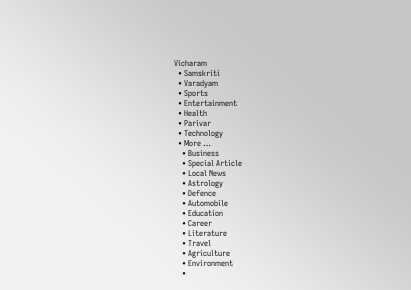Vicharam
  • Samskriti
  • Varadyam
  • Sports
  • Entertainment
  • Health
  • Parivar
  • Technology
  • More …
    • Business
    • Special Article
    • Local News
    • Astrology
    • Defence
    • Automobile
    • Education
    • Career
    • Literature
    • Travel
    • Agriculture
    • Environment
    •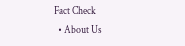Fact Check
  • About Us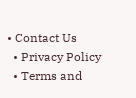• Contact Us
  • Privacy Policy
  • Terms and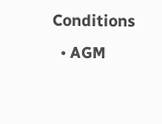Conditions
  • AGM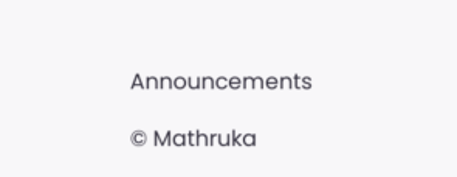Announcements

© Mathruka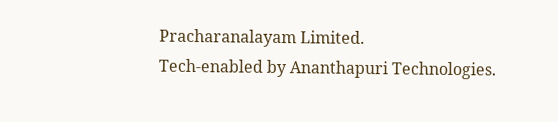Pracharanalayam Limited.
Tech-enabled by Ananthapuri Technologies.